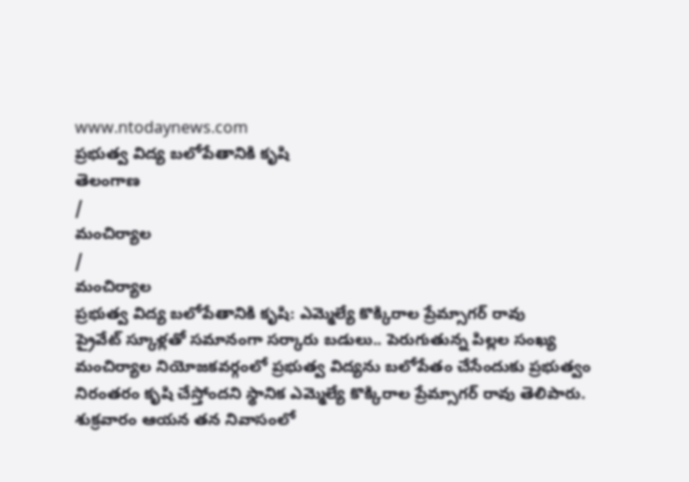www.ntodaynews.com
ప్రభుత్వ విద్య బలోపేతానికి కృషి
తెలంగాణ
/
మంచిర్యాల
/
మంచిర్యాల
ప్రభుత్వ విద్య బలోపేతానికి కృషి: ఎమ్మెల్యే కొక్కిరాల ప్రేమ్సాగర్ రావు
ప్రైవేట్ స్కూళ్లతో సమానంగా సర్కారు బడులు.. పెరుగుతున్న పిల్లల సంఖ్య
మంచిర్యాల నియోజకవర్గంలో ప్రభుత్వ విద్యను బలోపేతం చేసేందుకు ప్రభుత్వం నిరంతరం కృషి చేస్తోందని స్థానిక ఎమ్మెల్యే కొక్కిరాల ప్రేమ్సాగర్ రావు తెలిపారు. శుక్రవారం ఆయన తన నివాసంలో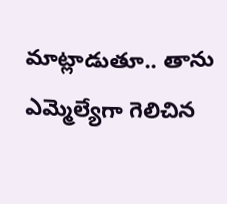మాట్లాడుతూ.. తాను ఎమ్మెల్యేగా గెలిచిన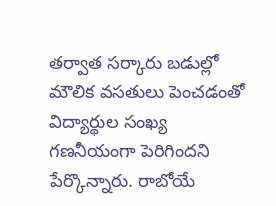తర్వాత సర్కారు బడుల్లో మౌలిక వసతులు పెంచడంతో విద్యార్థుల సంఖ్య గణనీయంగా పెరిగిందని పేర్కొన్నారు. రాబోయే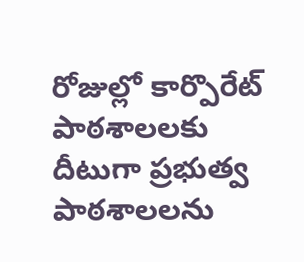రోజుల్లో కార్పొరేట్ పాఠశాలలకు దీటుగా ప్రభుత్వ పాఠశాలలను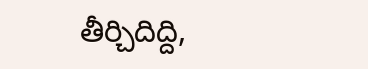తీర్చిదిద్ది,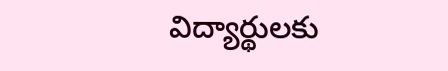విద్యార్థులకు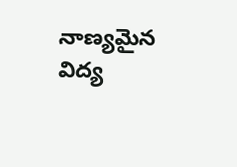నాణ్యమైన విద్య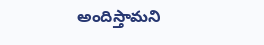అందిస్తామని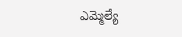ఎమ్మెల్యే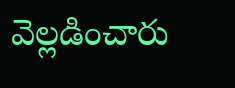వెల్లడించారు